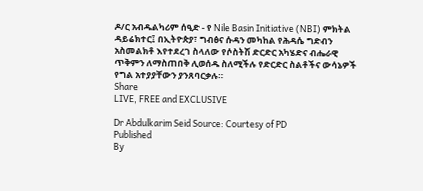ዶ/ር አብዱልካሪም ሰዒድ - የ Nile Basin Initiative (NBI) ምክትል ዳይሬክተር፤ በኢትዮጵያ፣ ግብፅና ሱዳን መካከል የሕዳሴ ግድብን አስመልክቶ እየተደረገ ስላለው የሶስትሽ ድርድር አካሄድና ብሔራዊ ጥቅምን ለማስጠበቅ ሊወሰዱ ስለሚችሉ የድርድር ስልቶችና ውሳኔዎች የግል አተያያቸውን ያንጸባርቃሉ።
Share
LIVE, FREE and EXCLUSIVE

Dr Abdulkarim Seid Source: Courtesy of PD
Published
By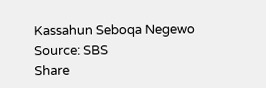Kassahun Seboqa Negewo
Source: SBS
Share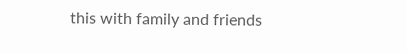this with family and friends